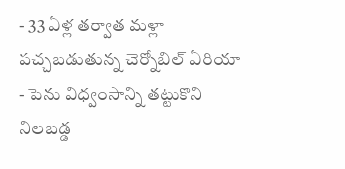- 33 ఏళ్ల తర్వాత మళ్లా పచ్చబడుతున్న చెర్నోబిల్ ఏరియా
- పెను విధ్వంసాన్ని తట్టుకొని నిలబడ్డ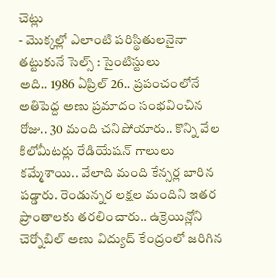చెట్లు
- మొక్కల్లో ఎలాంటి పరిస్థితులనైనా తట్టుకునే సెల్స్ : సైంటిస్టులు
అది.. 1986 ఏప్రిల్ 26.. ప్రపంచంలోనే అతిపెద్ద అణు ప్రమాదం సంభవించిన రోజు.. 30 మంది చనిపోయారు.. కొన్ని వేల కిలోమీటర్లు రేడియేషన్ గాలులు కమ్మేశాయి.. వేలాది మంది కేన్సర్ల బారిన పడ్డారు. రెండున్నర లక్షల మందిని ఇతర ప్రాంతాలకు తరలించారు.. ఉక్రెయిన్లోని చెర్నోబిల్ అణు విద్యుద్ కేంద్రంలో జరిగిన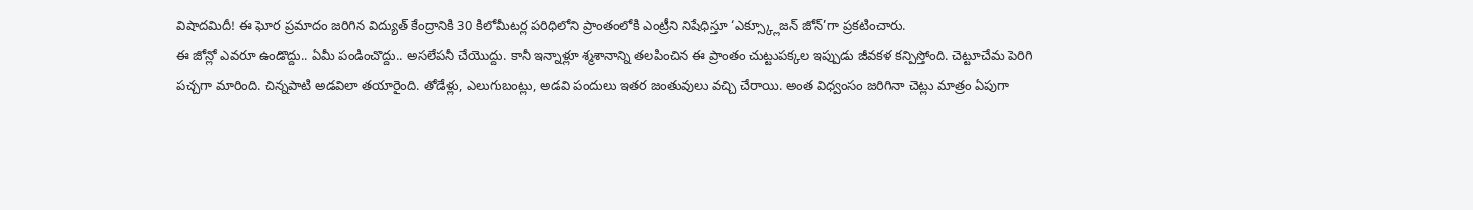విషాదమిదీ! ఈ ఘోర ప్రమాదం జరిగిన విద్యుత్ కేంద్రానికి 30 కిలోమీటర్ల పరిధిలోని ప్రాంతంలోకి ఎంట్రీని నిషేధిస్తూ ‘ఎక్స్క్లూజన్ జోన్’గా ప్రకటించారు.
ఈ జోన్లో ఎవరూ ఉండొద్దు.. ఏమీ పండించొద్దు.. అసలేపనీ చేయొద్దు. కానీ ఇన్నాళ్లూ శ్మశానాన్ని తలపించిన ఈ ప్రాంతం చుట్టుపక్కల ఇప్పుడు జీవకళ కన్పిస్తోంది. చెట్టూచేమ పెరిగి పచ్చగా మారింది. చిన్నపాటి అడవిలా తయారైంది. తోడేళ్లు, ఎలుగుబంట్లు, అడవి పందులు ఇతర జంతువులు వచ్చి చేరాయి. అంత విధ్వంసం జరిగినా చెట్లు మాత్రం ఏపుగా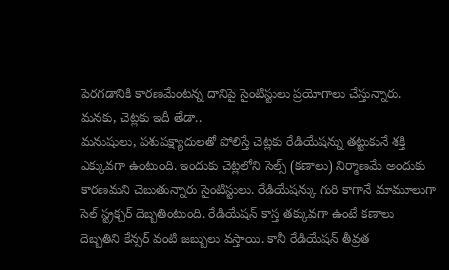పెరగడానికి కారణమేంటన్న దానిపై సైంటిస్టులు ప్రయోగాలు చేస్తున్నారు.
మనకు, చెట్లకు ఇదీ తేడా..
మనుషులు, పశుపక్ష్యాదులతో పోలిస్తే చెట్లకు రేడియేషన్ను తట్టుకునే శక్తి ఎక్కువగా ఉంటుంది. ఇందుకు చెట్లలోని సెల్స్ (కణాలు) నిర్మాణమే అందుకు కారణమని చెబుతున్నారు సైంటిస్టులు. రేడియేషన్కు గురి కాగానే మామూలుగా సెల్ స్ట్రక్చర్ దెబ్బతింటుంది. రేడియేషన్ కాస్త తక్కువగా ఉంటే కణాలు దెబ్బతిని కేన్సర్ వంటి జబ్బులు వస్తాయి. కానీ రేడియేషన్ తీవ్రత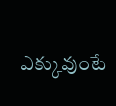ఎక్కువుంటే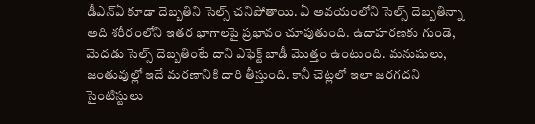డీఎన్ఏ కూడా దెబ్బతిని సెల్స్ చనిపోతాయి. ఏ అవయంలోని సెల్స్ దెబ్బతిన్నా అది శరీరంలోని ఇతర భాగాలపై ప్రభావం చూపుతుంది. ఉదాహరణకు గుండె, మెదడు సెల్స్ దెబ్బతింటే దాని ఎఫెక్ట్ బాడీ మొత్తం ఉంటుంది. మనుషులు, జంతువుల్లో ఇదే మరణానికి దారి తీస్తుంది. కానీ చెట్లలో ఇలా జరగదని సైంటిస్టులు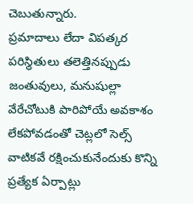చెబుతున్నారు.
ప్రమాదాలు లేదా విపత్కర పరిస్థితులు తలెత్తినప్పుడు జంతువులు, మనుషుల్లా వేరేచోటుకి పారిపోయే అవకాశం లేకపోవడంతో చెట్లలో సెల్స్ వాటికవే రక్షించుకునేందుకు కొన్ని ప్రత్యేక ఏర్పాట్లు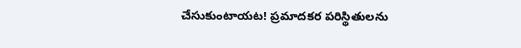చేసుకుంటాయట! ప్రమాదకర పరిస్థితులను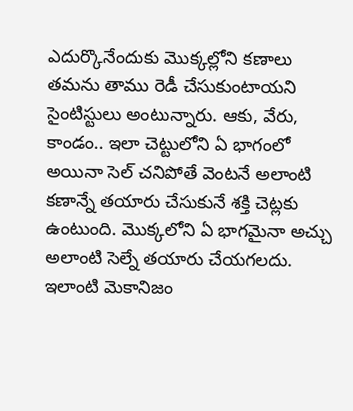ఎదుర్కొనేందుకు మొక్కల్లోని కణాలు తమను తాము రెడీ చేసుకుంటాయని సైంటిస్టులు అంటున్నారు. ఆకు, వేరు, కాండం.. ఇలా చెట్టులోని ఏ భాగంలో అయినా సెల్ చనిపోతే వెంటనే అలాంటి కణాన్నే తయారు చేసుకునే శక్తి చెట్లకు ఉంటుంది. మొక్కలోని ఏ భాగమైనా అచ్చు అలాంటి సెల్నే తయారు చేయగలదు. ఇలాంటి మెకానిజం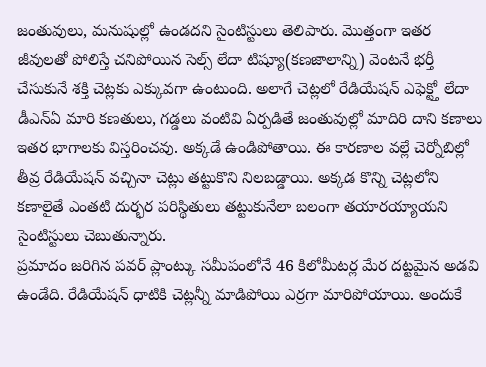జంతువులు, మనుషుల్లో ఉండదని సైంటిస్టులు తెలిపారు. మొత్తంగా ఇతర జీవులతో పోలిస్తే చనిపోయిన సెల్స్ లేదా టిష్యూ(కణజాలాన్ని) వెంటనే భర్తీ చేసుకునే శక్తి చెట్లకు ఎక్కువగా ఉంటుంది. అలాగే చెట్లలో రేడియేషన్ ఎఫెక్ట్తో లేదా డీఎన్ఏ మారి కణతులు, గడ్డలు వంటివి ఏర్పడితే జంతువుల్లో మాదిరి దాని కణాలు ఇతర భాగాలకు విస్తరించవు. అక్కడే ఉండిపోతాయి. ఈ కారణాల వల్లే చెర్నోబిల్లో తీవ్ర రేడియేషన్ వచ్చినా చెట్లు తట్టుకొని నిలబడ్డాయి. అక్కడ కొన్ని చెట్లలోని కణాలైతే ఎంతటి దుర్భర పరిస్థితులు తట్టుకునేలా బలంగా తయారయ్యాయని సైంటిస్టులు చెబుతున్నారు.
ప్రమాదం జరిగిన పవర్ ప్లాంట్కు సమీపంలోనే 46 కిలోమీటర్ల మేర దట్టమైన అడవి ఉండేది. రేడియేషన్ ధాటికి చెట్లన్నీ మాడిపోయి ఎర్రగా మారిపోయాయి. అందుకే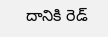దానికి రెడ్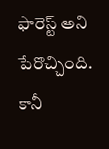ఫారెస్ట్ అని పేరొచ్చింది. కానీ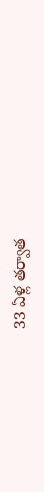33 ఏళ్ల తర్వాత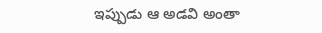ఇప్పుడు ఆ అడవి అంతా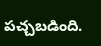పచ్చబడింది.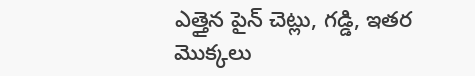ఎత్తైన పైన్ చెట్లు, గడ్డి, ఇతర మొక్కలు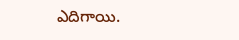ఎదిగాయి.